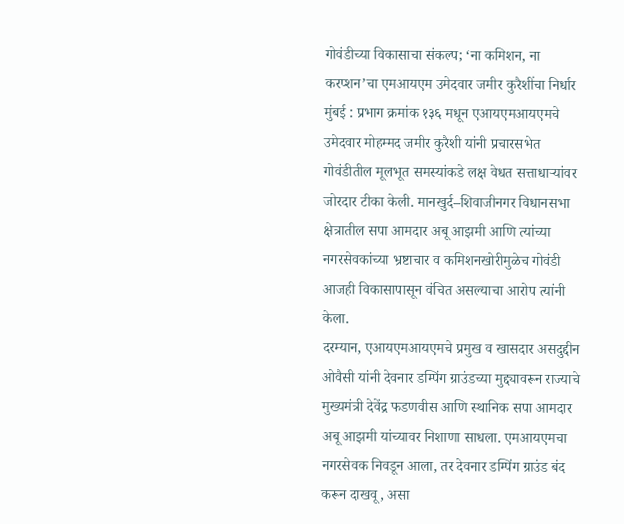गोवंडीच्या विकासाचा संकल्प; ‘ना कमिशन, ना करप्शन’चा एमआयएम उमेदवार जमीर कुरैशींचा निर्धार
मुंबई : प्रभाग क्रमांक १३६ मधून एआयएमआयएमचे उमेदवार मोहम्मद जमीर कुरैशी यांनी प्रचारसभेत गोवंडीतील मूलभूत समस्यांकडे लक्ष वेधत सत्ताधाऱ्यांवर जोरदार टीका केली. मानखुर्द–शिवाजीनगर विधानसभा क्षेत्रातील सपा आमदार अबू आझमी आणि त्यांच्या नगरसेवकांच्या भ्रष्टाचार व कमिशनखोरीमुळेच गोवंडी आजही विकासापासून वंचित असल्याचा आरोप त्यांनी केला.
दरम्यान, एआयएमआयएमचे प्रमुख व खासदार असदुद्दीन ओवैसी यांनी देवनार डम्पिंग ग्राउंडच्या मुद्द्यावरून राज्याचे मुख्यमंत्री देवेंद्र फडणवीस आणि स्थानिक सपा आमदार अबू आझमी यांच्यावर निशाणा साधला. एमआयएमचा नगरसेवक निवडून आला, तर देवनार डम्पिंग ग्राउंड बंद करून दाखवू, असा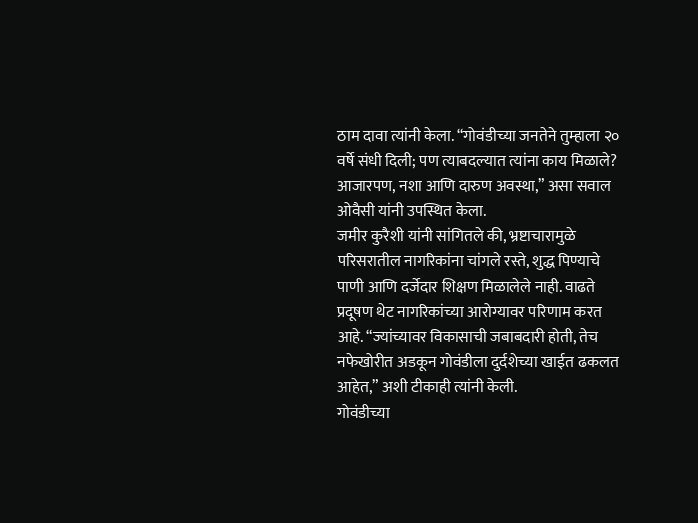ठाम दावा त्यांनी केला. “गोवंडीच्या जनतेने तुम्हाला २० वर्षे संधी दिली; पण त्याबदल्यात त्यांना काय मिळाले? आजारपण, नशा आणि दारुण अवस्था,” असा सवाल ओवैसी यांनी उपस्थित केला.
जमीर कुरैशी यांनी सांगितले की, भ्रष्टाचारामुळे परिसरातील नागरिकांना चांगले रस्ते, शुद्ध पिण्याचे पाणी आणि दर्जेदार शिक्षण मिळालेले नाही. वाढते प्रदूषण थेट नागरिकांच्या आरोग्यावर परिणाम करत आहे. “ज्यांच्यावर विकासाची जबाबदारी होती, तेच नफेखोरीत अडकून गोवंडीला दुर्दशेच्या खाईत ढकलत आहेत,” अशी टीकाही त्यांनी केली.
गोवंडीच्या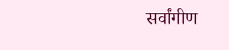सर्वांगीण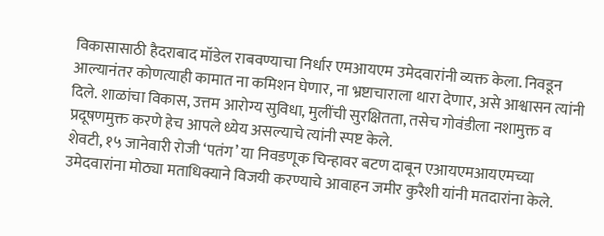विकासासाठी हैदराबाद मॉडेल राबवण्याचा निर्धार एमआयएम उमेदवारांनी व्यक्त केला. निवडून आल्यानंतर कोणत्याही कामात ना कमिशन घेणार, ना भ्रष्टाचाराला थारा देणार, असे आश्वासन त्यांनी दिले. शाळांचा विकास, उत्तम आरोग्य सुविधा, मुलींची सुरक्षितता, तसेच गोवंडीला नशामुक्त व प्रदूषणमुक्त करणे हेच आपले ध्येय असल्याचे त्यांनी स्पष्ट केले.
शेवटी, १५ जानेवारी रोजी ‘पतंग’ या निवडणूक चिन्हावर बटण दाबून एआयएमआयएमच्या उमेदवारांना मोठ्या मताधिक्याने विजयी करण्याचे आवाहन जमीर कुरैशी यांनी मतदारांना केले.